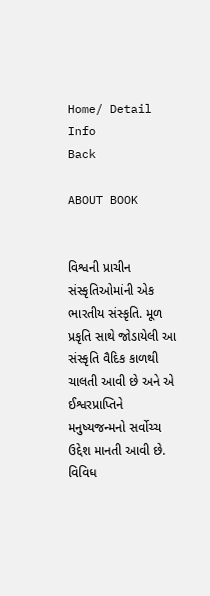Home/ Detail Info
Back

ABOUT BOOK


વિશ્વની પ્રાચીન સંસ્કૃતિઓમાંની એક ભારતીય સંસ્કૃતિ. મૂળ પ્રકૃતિ સાથે જોડાયેલી આ સંસ્કૃતિ વૈદિક કાળથી ચાલતી આવી છે અને એ ઈશ્વરપ્રાપ્તિને મનુષ્યજન્મનો સર્વોચ્ચ ઉદ્દેશ માનતી આવી છે. વિવિધ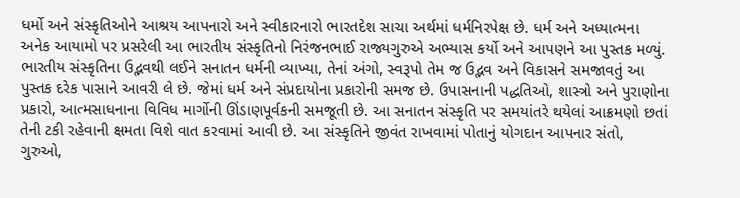ધર્મો અને સંસ્કૃતિઓને આશ્રય આપનારો અને સ્વીકારનારો ભારતદેશ સાચા અર્થમાં ધર્મનિરપેક્ષ છે. ધર્મ અને અધ્યાત્મના અનેક આયામો પર પ્રસરેલી આ ભારતીય સંસ્કૃતિનો નિરંજનભાઈ રાજ્યગુરુએ અભ્યાસ કર્યો અને આપણને આ પુસ્તક મળ્યું. ભારતીય સંસ્કૃતિના ઉદ્ભવથી લઈને સનાતન ધર્મની વ્યાખ્યા, તેનાં અંગો, સ્વરૂપો તેમ જ ઉદ્ભવ અને વિકાસને સમજાવતું આ પુસ્તક દરેક પાસાને આવરી લે છે. જેમાં ધર્મ અને સંપ્રદાયોના પ્રકારોની સમજ છે. ઉપાસનાની પદ્ધતિઓ, શાસ્ત્રો અને પુરાણોના પ્રકારો, આત્મસાધનાના વિવિધ માર્ગોની ઊંડાણપૂર્વકની સમજૂતી છે. આ સનાતન સંસ્કૃતિ પર સમયાંતરે થયેલાં આક્રમણો છતાં તેની ટકી રહેવાની ક્ષમતા વિશે વાત કરવામાં આવી છે. આ સંસ્કૃતિને જીવંત રાખવામાં પોતાનું યોગદાન આપનાર સંતો, ગુરુઓ,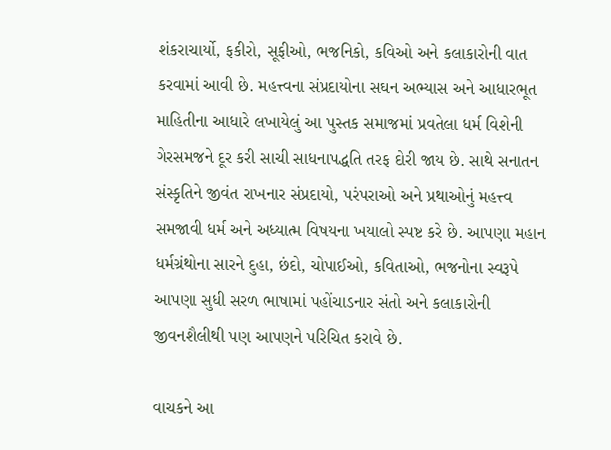શંકરાચાર્યો, ફકીરો, સૂફીઓ, ભજનિકો, કવિઓ અને કલાકારોની વાત કરવામાં આવી છે. મહત્ત્વના સંપ્રદાયોના સઘન અભ્યાસ અને આધારભૂત માહિતીના આધારે લખાયેલું આ પુસ્તક સમાજમાં પ્રવતેલા ધર્મ વિશેની ગેરસમજને દૂર કરી સાચી સાધનાપદ્ધતિ તરફ દોરી જાય છે. સાથે સનાતન સંસ્કૃતિને જીવંત રાખનાર સંપ્રદાયો, પરંપરાઓ અને પ્રથાઓનું મહત્ત્વ સમજાવી ધર્મ અને અધ્યાત્મ વિષયના ખયાલો સ્પષ્ટ કરે છે. આપણા મહાન ધર્મગ્રંથોના સારને દુહા, છંદો, ચોપાઈઓ, કવિતાઓ, ભજનોના સ્વરૂપે આપણા સુધી સરળ ભાષામાં પહોંચાડનાર સંતો અને કલાકારોની જીવનશૈલીથી પણ આપણને પરિચિત કરાવે છે.

વાચકને આ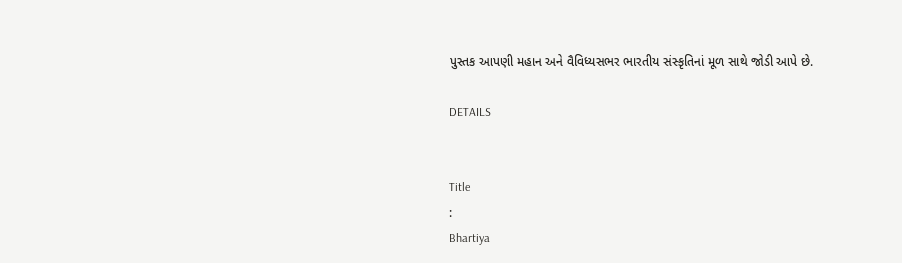પુસ્તક આપણી મહાન અને વૈવિધ્યસભર ભારતીય સંસ્કૃતિનાં મૂળ સાથે જોડી આપે‌ છે.

DETAILS


Title
:
Bhartiya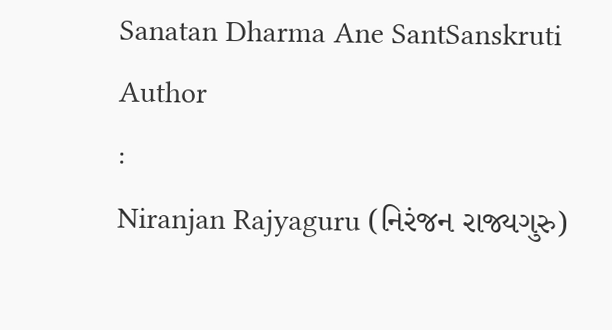Sanatan Dharma Ane SantSanskruti
Author
:
Niranjan Rajyaguru (નિરંજન રાજ્યગુરુ)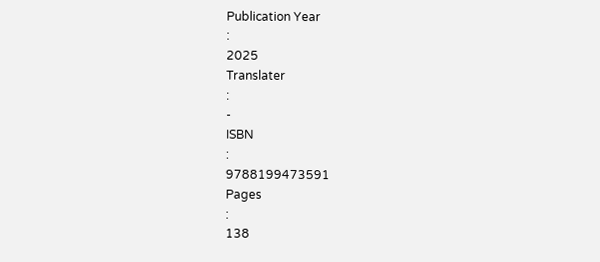Publication Year
:
2025
Translater
:
-
ISBN
:
9788199473591
Pages
:
138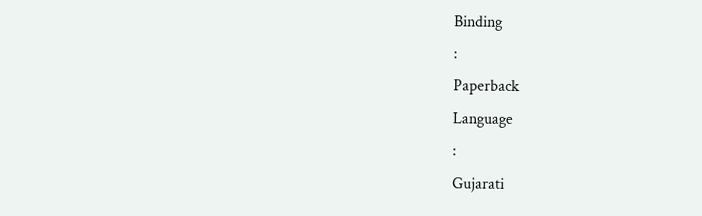Binding
:
Paperback
Language
:
Gujarati